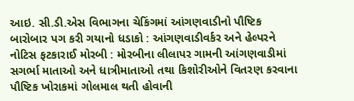આઇ. સી.ડી.એસ વિભાગના ચેકિંગમાં આંગણવાડીનો પૌષ્ટિક બારોબાર પગ કરી ગયાનો ધડાકો : આંગણવાડીવર્કર અને હેલ્પરને નોટિસ ફટકારાઈ મોરબી : મોરબીના લીલાપર ગામની આંગણવાડીમાં સગર્ભા માતાઓ અને ધાત્રીમાતાઓ તથા કિશોરીઓને વિતરણ કરવાના પૌષ્ટિક ખોરાકમાં ગોલમાલ થતી હોવાની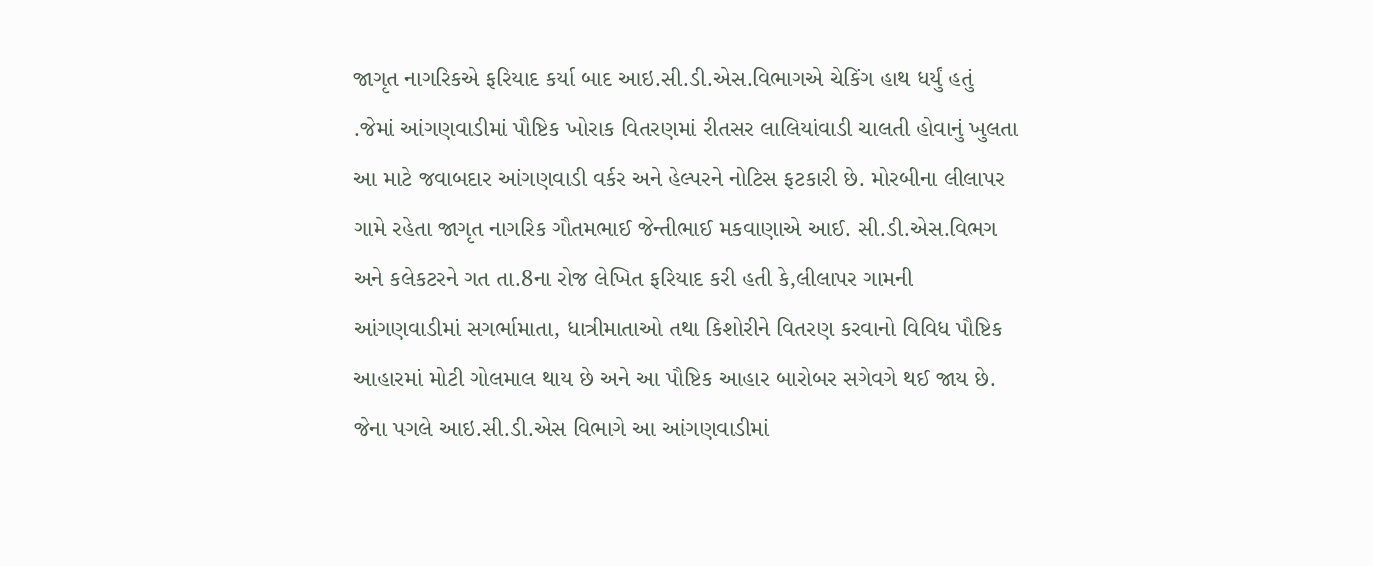જાગૃત નાગરિકએ ફરિયાદ કર્યા બાદ આઇ.સી.ડી.એસ.વિભાગએ ચેકિંગ હાથ ધર્યું હતું .જેમાં આંગણવાડીમાં પૌષ્ટિક ખોરાક વિતરણમાં રીતસર લાલિયાંવાડી ચાલતી હોવાનું ખુલતા આ માટે જવાબદાર આંગણવાડી વર્કર અને હેલ્પરને નોટિસ ફટકારી છે. મોરબીના લીલાપર ગામે રહેતા જાગૃત નાગરિક ગૌતમભાઈ જેન્તીભાઈ મકવાણાએ આઈ. સી.ડી.એસ.વિભગ અને કલેકટરને ગત તા.8ના રોજ લેખિત ફરિયાદ કરી હતી કે,લીલાપર ગામની આંગણવાડીમાં સગર્ભામાતા, ધાત્રીમાતાઓ તથા કિશોરીને વિતરણ કરવાનો વિવિધ પૌષ્ટિક આહારમાં મોટી ગોલમાલ થાય છે અને આ પૌષ્ટિક આહાર બારોબર સગેવગે થઈ જાય છે. જેના પગલે આઇ.સી.ડી.એસ વિભાગે આ આંગણવાડીમાં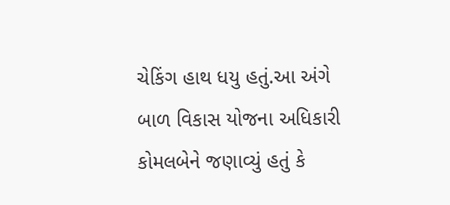ચેકિંગ હાથ ધયુ હતું.આ અંગે બાળ વિકાસ યોજના અધિકારી કોમલબેને જણાવ્યું હતું કે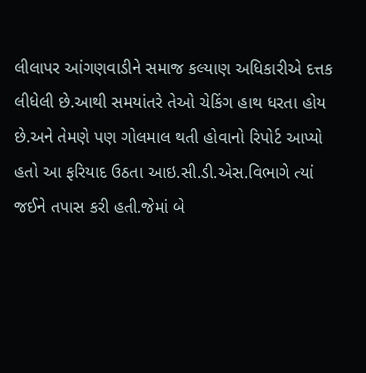લીલાપર આંગણવાડીને સમાજ કલ્યાણ અધિકારીએ દત્તક લીધેલી છે.આથી સમયાંતરે તેઓ ચેકિંગ હાથ ધરતા હોય છે.અને તેમણે પણ ગોલમાલ થતી હોવાનો રિપોર્ટ આપ્યો હતો આ ફરિયાદ ઉઠતા આઇ.સી.ડી.એસ.વિભાગે ત્યાં જઈને તપાસ કરી હતી.જેમાં બે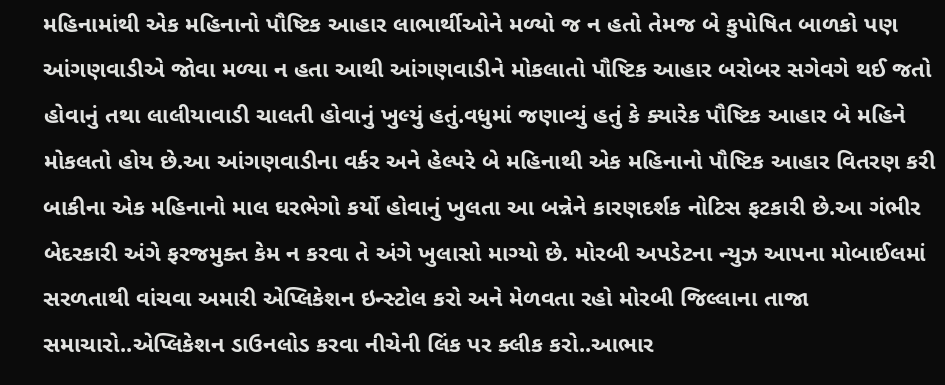મહિનામાંથી એક મહિનાનો પૌષ્ટિક આહાર લાભાર્થીઓને મળ્યો જ ન હતો તેમજ બે કુપોષિત બાળકો પણ આંગણવાડીએ જોવા મળ્યા ન હતા આથી આંગણવાડીને મોકલાતો પૌષ્ટિક આહાર બરોબર સગેવગે થઈ જતો હોવાનું તથા લાલીયાવાડી ચાલતી હોવાનું ખુલ્યું હતું.વધુમાં જણાવ્યું હતું કે ક્યારેક પૌષ્ટિક આહાર બે મહિને મોકલતો હોય છે.આ આંગણવાડીના વર્કર અને હેલ્પરે બે મહિનાથી એક મહિનાનો પૌષ્ટિક આહાર વિતરણ કરી બાકીના એક મહિનાનો માલ ઘરભેગો કર્યો હોવાનું ખુલતા આ બન્નેને કારણદર્શક નોટિસ ફટકારી છે.આ ગંભીર બેદરકારી અંગે ફરજમુક્ત કેમ ન કરવા તે અંગે ખુલાસો માગ્યો છે. મોરબી અપડેટના ન્યુઝ આપના મોબાઈલમાં સરળતાથી વાંચવા અમારી એપ્લિકેશન ઇન્સ્ટોલ કરો અને મેળવતા રહો મોરબી જિલ્લાના તાજા સમાચારો..એપ્લિકેશન ડાઉનલોડ કરવા નીચેની લિંક પર ક્લીક કરો..આભાર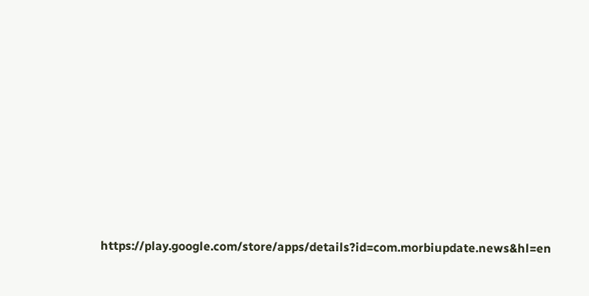https://play.google.com/store/apps/details?id=com.morbiupdate.news&hl=en